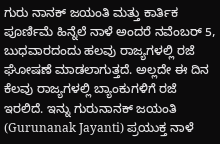ಗುರು ನಾನಕ್ ಜಯಂತಿ ಮತ್ತು ಕಾರ್ತಿಕ ಪೂರ್ಣಿಮೆ ಹಿನ್ನೆಲೆ ನಾಳೆ ಅಂದರೆ ನವೆಂಬರ್ 5, ಬುಧವಾರದಂದು ಹಲವು ರಾಜ್ಯಗಳಲ್ಲಿ ರಜೆ ಘೋಷಣೆ ಮಾಡಲಾಗುತ್ತದೆ. ಅಲ್ಲದೇ ಈ ದಿನ ಕೆಲವು ರಾಜ್ಯಗಳಲ್ಲಿ ಬ್ಯಾಂಕುಗಳಿಗೆ ರಜೆ ಇರಲಿದೆ. ಇನ್ನು ಗುರುನಾನಕ್ ಜಯಂತಿ (Gurunanak Jayanti) ಪ್ರಯುಕ್ತ ನಾಳೆ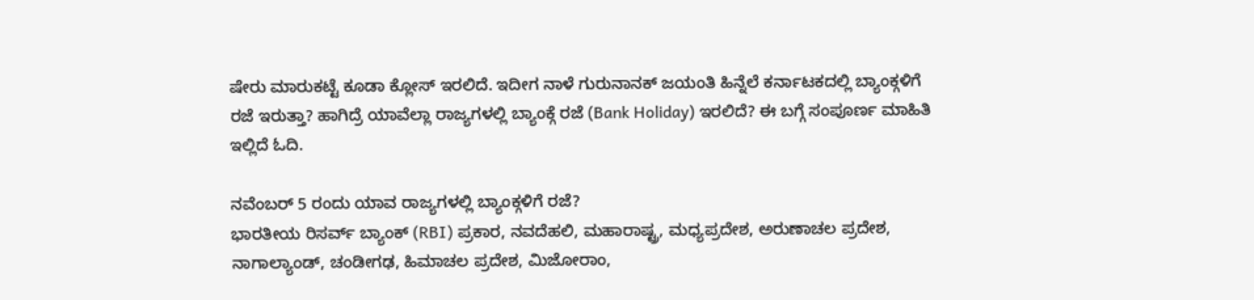ಷೇರು ಮಾರುಕಟ್ಟೆ ಕೂಡಾ ಕ್ಲೋಸ್ ಇರಲಿದೆ. ಇದೀಗ ನಾಳೆ ಗುರುನಾನಕ್ ಜಯಂತಿ ಹಿನ್ನೆಲೆ ಕರ್ನಾಟಕದಲ್ಲಿ ಬ್ಯಾಂಕ್ಗಳಿಗೆ ರಜೆ ಇರುತ್ತಾ? ಹಾಗಿದ್ರೆ ಯಾವೆಲ್ಲಾ ರಾಜ್ಯಗಳಲ್ಲಿ ಬ್ಯಾಂಕ್ಗೆ ರಜೆ (Bank Holiday) ಇರಲಿದೆ? ಈ ಬಗ್ಗೆ ಸಂಪೂರ್ಣ ಮಾಹಿತಿ ಇಲ್ಲಿದೆ ಓದಿ.

ನವೆಂಬರ್ 5 ರಂದು ಯಾವ ರಾಜ್ಯಗಳಲ್ಲಿ ಬ್ಯಾಂಕ್ಗಳಿಗೆ ರಜೆ?
ಭಾರತೀಯ ರಿಸರ್ವ್ ಬ್ಯಾಂಕ್ (RBI) ಪ್ರಕಾರ, ನವದೆಹಲಿ, ಮಹಾರಾಷ್ಟ್ರ, ಮಧ್ಯಪ್ರದೇಶ, ಅರುಣಾಚಲ ಪ್ರದೇಶ, ನಾಗಾಲ್ಯಾಂಡ್, ಚಂಡೀಗಢ, ಹಿಮಾಚಲ ಪ್ರದೇಶ, ಮಿಜೋರಾಂ,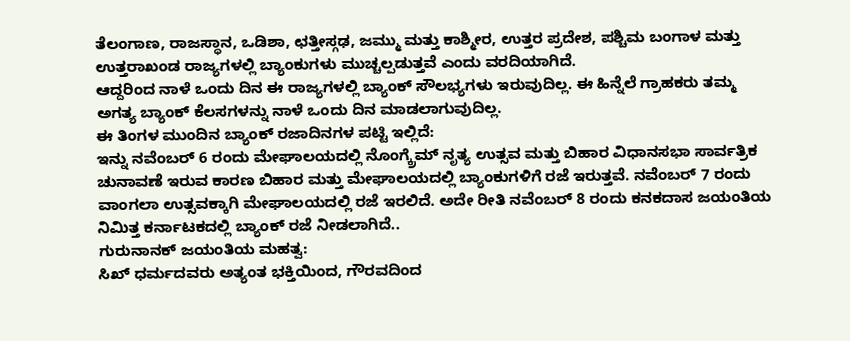ತೆಲಂಗಾಣ, ರಾಜಸ್ಥಾನ, ಒಡಿಶಾ, ಛತ್ತೀಸ್ಗಢ, ಜಮ್ಮು ಮತ್ತು ಕಾಶ್ಮೀರ, ಉತ್ತರ ಪ್ರದೇಶ, ಪಶ್ಚಿಮ ಬಂಗಾಳ ಮತ್ತು ಉತ್ತರಾಖಂಡ ರಾಜ್ಯಗಳಲ್ಲಿ ಬ್ಯಾಂಕುಗಳು ಮುಚ್ಚಲ್ಪಡುತ್ತವೆ ಎಂದು ವರದಿಯಾಗಿದೆ.
ಆದ್ದರಿಂದ ನಾಳೆ ಒಂದು ದಿನ ಈ ರಾಜ್ಯಗಳಲ್ಲಿ ಬ್ಯಾಂಕ್ ಸೌಲಭ್ಯಗಳು ಇರುವುದಿಲ್ಲ. ಈ ಹಿನ್ನೆಲೆ ಗ್ರಾಹಕರು ತಮ್ಮ ಅಗತ್ಯ ಬ್ಯಾಂಕ್ ಕೆಲಸಗಳನ್ನು ನಾಳೆ ಒಂದು ದಿನ ಮಾಡಲಾಗುವುದಿಲ್ಲ.
ಈ ತಿಂಗಳ ಮುಂದಿನ ಬ್ಯಾಂಕ್ ರಜಾದಿನಗಳ ಪಟ್ಟಿ ಇಲ್ಲಿದೆ:
ಇನ್ನು ನವೆಂಬರ್ 6 ರಂದು ಮೇಘಾಲಯದಲ್ಲಿ ನೊಂಗ್ಕ್ರೆಮ್ ನೃತ್ಯ ಉತ್ಸವ ಮತ್ತು ಬಿಹಾರ ವಿಧಾನಸಭಾ ಸಾರ್ವತ್ರಿಕ ಚುನಾವಣೆ ಇರುವ ಕಾರಣ ಬಿಹಾರ ಮತ್ತು ಮೇಘಾಲಯದಲ್ಲಿ ಬ್ಯಾಂಕುಗಳಿಗೆ ರಜೆ ಇರುತ್ತವೆ. ನವೆಂಬರ್ 7 ರಂದು ವಾಂಗಲಾ ಉತ್ಸವಕ್ಕಾಗಿ ಮೇಘಾಲಯದಲ್ಲಿ ರಜೆ ಇರಲಿದೆ. ಅದೇ ರೀತಿ ನವೆಂಬರ್ 8 ರಂದು ಕನಕದಾಸ ಜಯಂತಿಯ ನಿಮಿತ್ತ ಕರ್ನಾಟಕದಲ್ಲಿ ಬ್ಯಾಂಕ್ ರಜೆ ನೀಡಲಾಗಿದೆ..
ಗುರುನಾನಕ್ ಜಯಂತಿಯ ಮಹತ್ವ:
ಸಿಖ್ ಧರ್ಮದವರು ಅತ್ಯಂತ ಭಕ್ತಿಯಿಂದ, ಗೌರವದಿಂದ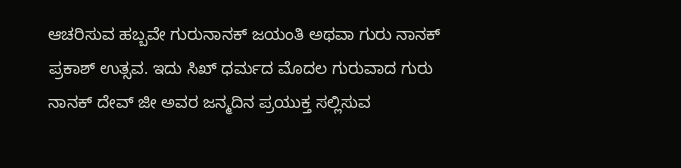ಆಚರಿಸುವ ಹಬ್ಬವೇ ಗುರುನಾನಕ್ ಜಯಂತಿ ಅಥವಾ ಗುರು ನಾನಕ್ ಪ್ರಕಾಶ್ ಉತ್ಸವ. ಇದು ಸಿಖ್ ಧರ್ಮದ ಮೊದಲ ಗುರುವಾದ ಗುರು ನಾನಕ್ ದೇವ್ ಜೀ ಅವರ ಜನ್ಮದಿನ ಪ್ರಯುಕ್ತ ಸಲ್ಲಿಸುವ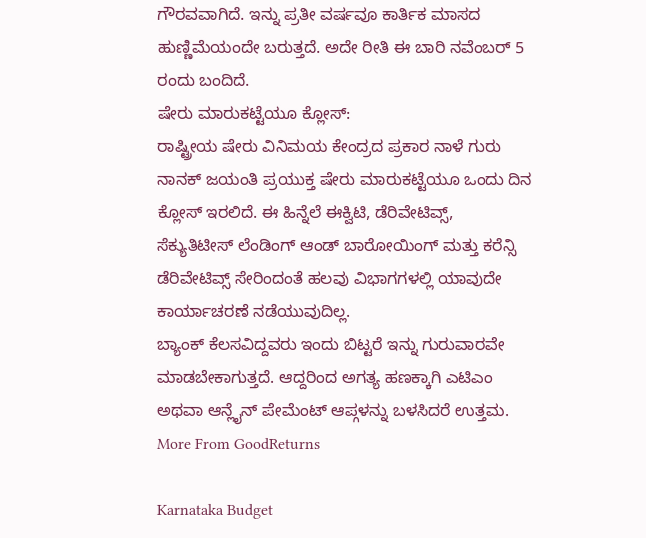ಗೌರವವಾಗಿದೆ. ಇನ್ನು ಪ್ರತೀ ವರ್ಷವೂ ಕಾರ್ತಿಕ ಮಾಸದ ಹುಣ್ಣಿಮೆಯಂದೇ ಬರುತ್ತದೆ. ಅದೇ ರೀತಿ ಈ ಬಾರಿ ನವೆಂಬರ್ 5 ರಂದು ಬಂದಿದೆ.
ಷೇರು ಮಾರುಕಟ್ಟೆಯೂ ಕ್ಲೋಸ್:
ರಾಷ್ಟ್ರೀಯ ಷೇರು ವಿನಿಮಯ ಕೇಂದ್ರದ ಪ್ರಕಾರ ನಾಳೆ ಗುರು ನಾನಕ್ ಜಯಂತಿ ಪ್ರಯುಕ್ತ ಷೇರು ಮಾರುಕಟ್ಟೆಯೂ ಒಂದು ದಿನ ಕ್ಲೋಸ್ ಇರಲಿದೆ. ಈ ಹಿನ್ನೆಲೆ ಈಕ್ವಿಟಿ, ಡೆರಿವೇಟಿವ್ಸ್, ಸೆಕ್ಯುತಿಟೀಸ್ ಲೆಂಡಿಂಗ್ ಆಂಡ್ ಬಾರೋಯಿಂಗ್ ಮತ್ತು ಕರೆನ್ಸಿ ಡೆರಿವೇಟಿವ್ಸ್ ಸೇರಿಂದಂತೆ ಹಲವು ವಿಭಾಗಗಳಲ್ಲಿ ಯಾವುದೇ ಕಾರ್ಯಾಚರಣೆ ನಡೆಯುವುದಿಲ್ಲ.
ಬ್ಯಾಂಕ್ ಕೆಲಸವಿದ್ದವರು ಇಂದು ಬಿಟ್ಟರೆ ಇನ್ನು ಗುರುವಾರವೇ ಮಾಡಬೇಕಾಗುತ್ತದೆ. ಆದ್ದರಿಂದ ಅಗತ್ಯ ಹಣಕ್ಕಾಗಿ ಎಟಿಎಂ ಅಥವಾ ಆನ್ಲೈನ್ ಪೇಮೆಂಟ್ ಆಪ್ಗಳನ್ನು ಬಳಸಿದರೆ ಉತ್ತಮ.
More From GoodReturns

Karnataka Budget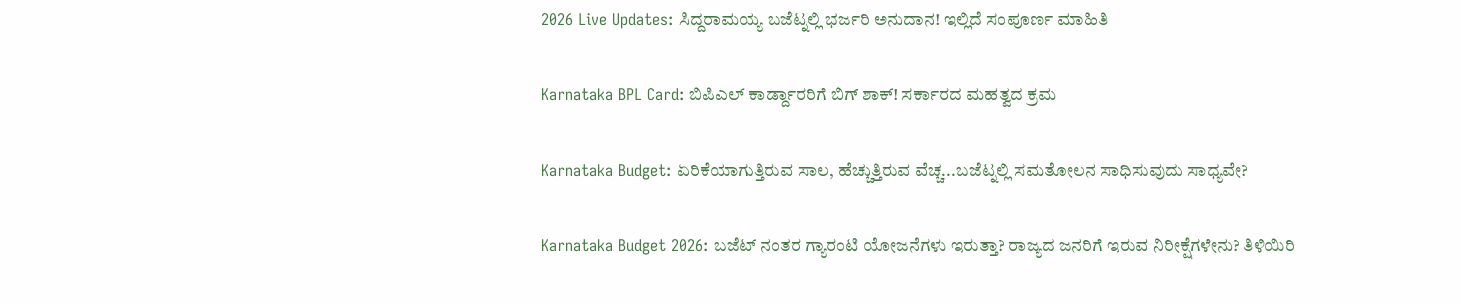2026 Live Updates: ಸಿದ್ದರಾಮಯ್ಯ ಬಜೆಟ್ನಲ್ಲಿ ಭರ್ಜರಿ ಅನುದಾನ! ಇಲ್ಲಿದೆ ಸಂಪೂರ್ಣ ಮಾಹಿತಿ

Karnataka BPL Card: ಬಿಪಿಎಲ್ ಕಾರ್ಡ್ದಾರರಿಗೆ ಬಿಗ್ ಶಾಕ್! ಸರ್ಕಾರದ ಮಹತ್ವದ ಕ್ರಮ

Karnataka Budget: ಏರಿಕೆಯಾಗುತ್ತಿರುವ ಸಾಲ, ಹೆಚ್ಚುತ್ತಿರುವ ವೆಚ್ಚ...ಬಜೆಟ್ನಲ್ಲಿ ಸಮತೋಲನ ಸಾಧಿಸುವುದು ಸಾಧ್ಯವೇ?

Karnataka Budget 2026: ಬಜೆಟ್ ನಂತರ ಗ್ಯಾರಂಟಿ ಯೋಜನೆಗಳು ಇರುತ್ತಾ? ರಾಜ್ಯದ ಜನರಿಗೆ ಇರುವ ನಿರೀಕ್ಷೆಗಳೇನು? ತಿಳಿಯಿರಿ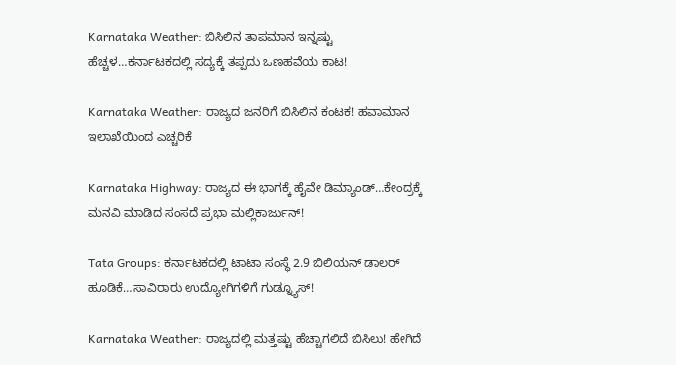Karnataka Weather: ಬಿಸಿಲಿನ ತಾಪಮಾನ ಇನ್ನಷ್ಟು ಹೆಚ್ಚಳ…ಕರ್ನಾಟಕದಲ್ಲಿ ಸದ್ಯಕ್ಕೆ ತಪ್ಪದು ಒಣಹವೆಯ ಕಾಟ!

Karnataka Weather: ರಾಜ್ಯದ ಜನರಿಗೆ ಬಿಸಿಲಿನ ಕಂಟಕ! ಹವಾಮಾನ ಇಲಾಖೆಯಿಂದ ಎಚ್ಚರಿಕೆ

Karnataka Highway: ರಾಜ್ಯದ ಈ ಭಾಗಕ್ಕೆ ಹೈವೇ ಡಿಮ್ಯಾಂಡ್…ಕೇಂದ್ರಕ್ಕೆ ಮನವಿ ಮಾಡಿದ ಸಂಸದೆ ಪ್ರಭಾ ಮಲ್ಲಿಕಾರ್ಜುನ್!

Tata Groups: ಕರ್ನಾಟಕದಲ್ಲಿ ಟಾಟಾ ಸಂಸ್ಥೆ 2.9 ಬಿಲಿಯನ್ ಡಾಲರ್ ಹೂಡಿಕೆ…ಸಾವಿರಾರು ಉದ್ಯೋಗಿಗಳಿಗೆ ಗುಡ್ನ್ಯೂಸ್!

Karnataka Weather: ರಾಜ್ಯದಲ್ಲಿ ಮತ್ತಷ್ಟು ಹೆಚ್ಚಾಗಲಿದೆ ಬಿಸಿಲು! ಹೇಗಿದೆ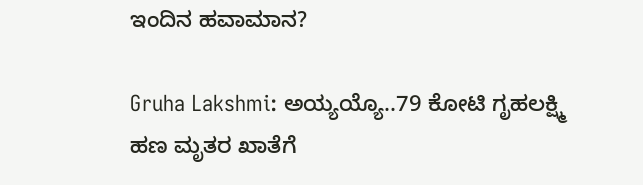ಇಂದಿನ ಹವಾಮಾನ?

Gruha Lakshmi: ಅಯ್ಯಯ್ಯೊ..79 ಕೋಟಿ ಗೃಹಲಕ್ಷ್ಮಿ ಹಣ ಮೃತರ ಖಾತೆಗೆ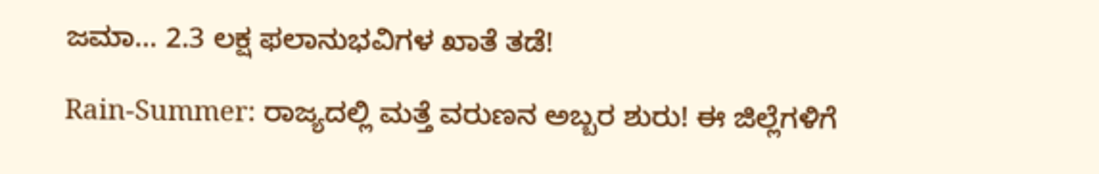ಜಮಾ… 2.3 ಲಕ್ಷ ಫಲಾನುಭವಿಗಳ ಖಾತೆ ತಡೆ!

Rain-Summer: ರಾಜ್ಯದಲ್ಲಿ ಮತ್ತೆ ವರುಣನ ಅಬ್ಬರ ಶುರು! ಈ ಜಿಲ್ಲೆಗಳಿಗೆ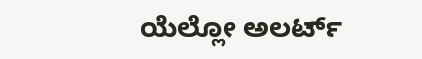ಯೆಲ್ಲೋ ಅಲರ್ಟ್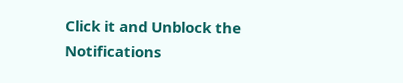Click it and Unblock the Notifications